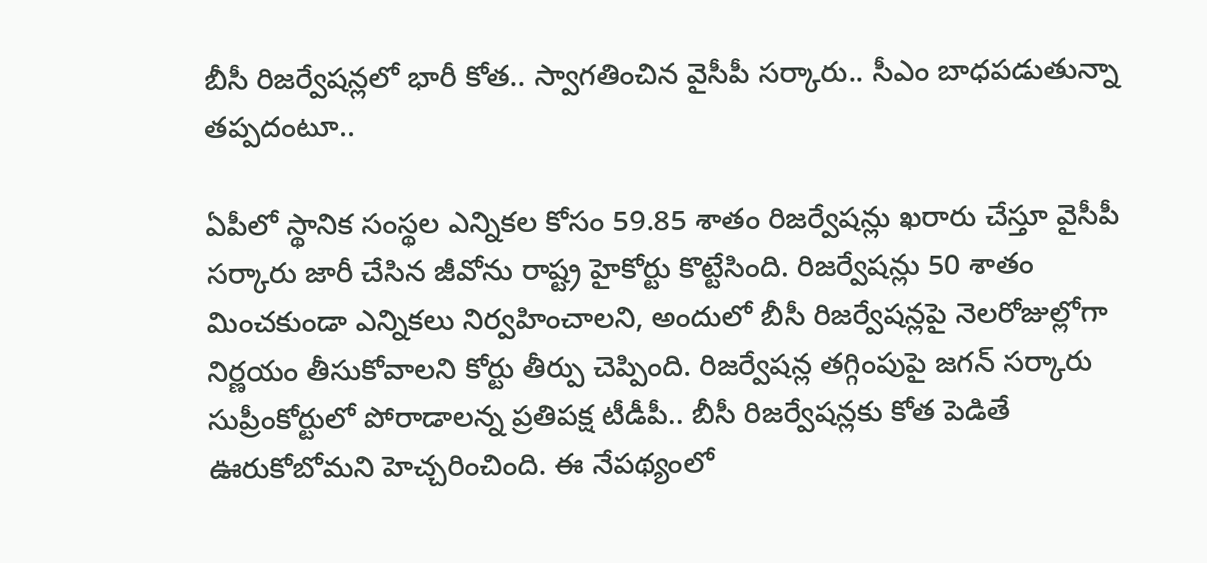బీసీ రిజర్వేషన్లలో భారీ కోత.. స్వాగతించిన వైసీపీ సర్కారు.. సీఎం బాధపడుతున్నా తప్పదంటూ..

ఏపీలో స్థానిక సంస్థల ఎన్నికల కోసం 59.85 శాతం రిజర్వేషన్లు ఖరారు చేస్తూ వైసీపీ సర్కారు జారీ చేసిన జీవోను రాష్ట్ర హైకోర్టు కొట్టేసింది. రిజర్వేషన్లు 50 శాతం మించకుండా ఎన్నికలు నిర్వహించాలని, అందులో బీసీ రిజర్వేషన్లపై నెలరోజుల్లోగా నిర్ణయం తీసుకోవాలని కోర్టు తీర్పు చెప్పింది. రిజర్వేషన్ల తగ్గింపుపై జగన్ సర్కారు సుప్రీంకోర్టులో పోరాడాలన్న ప్రతిపక్ష టీడీపీ.. బీసీ రిజర్వేషన్లకు కోత పెడితే ఊరుకోబోమని హెచ్చరించింది. ఈ నేపథ్యంలో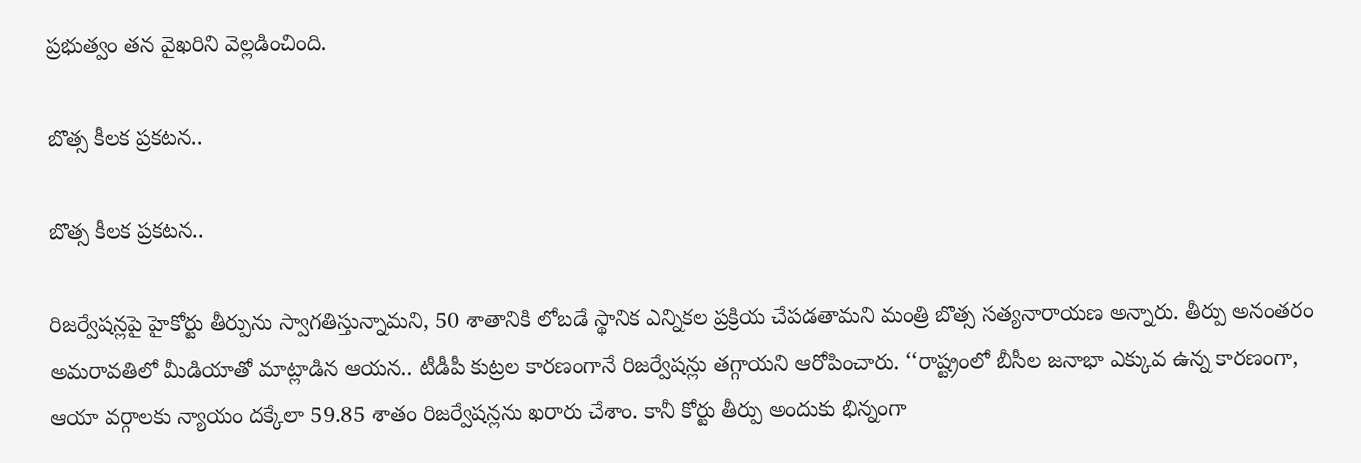ప్రభుత్వం తన వైఖరిని వెల్లడించింది.

బొత్స కీలక ప్రకటన..

బొత్స కీలక ప్రకటన..

రిజర్వేషన్లపై హైకోర్టు తీర్పును స్వాగతిస్తున్నామని, 50 శాతానికి లోబడే స్థానిక ఎన్నికల ప్రక్రియ చేపడతామని మంత్రి బొత్స సత్యనారాయణ అన్నారు. తీర్పు అనంతరం అమరావతిలో మీడియాతో మాట్లాడిన ఆయన.. టీడీపీ కుట్రల కారణంగానే రిజర్వేషన్లు తగ్గాయని ఆరోపించారు. ‘‘రాష్ట్రంలో బీసీల జనాభా ఎక్కువ ఉన్న కారణంగా, ఆయా వర్గాలకు న్యాయం దక్కేలా 59.85 శాతం రిజర్వేషన్లను ఖరారు చేశాం. కానీ కోర్టు తీర్పు అందుకు భిన్నంగా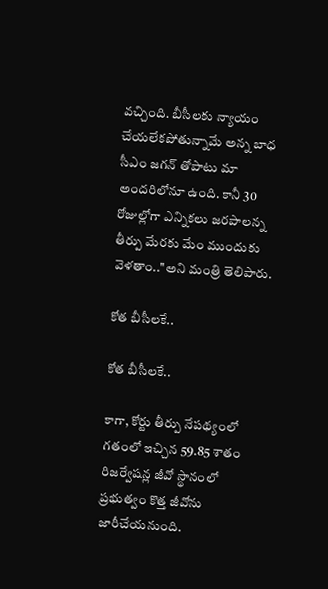వచ్చింది. బీసీలకు న్యాయం చేయలేకపోతున్నామే అన్న బాధ సీఎం జగన్ తోపాటు మా అందరిలోనూ ఉంది. కానీ 30 రోజుల్లోగా ఎన్నికలు జరపాలన్న తీర్పు మేరకు మేం ముందుకు వెళతాం..''అని మంత్రి తెలిపారు.

కోత బీసీలకే..

కోత బీసీలకే..

కాగా, కోర్టు తీర్పు నేపథ్యంలో గతంలో ఇచ్చిన 59.85 శాతం రిజర్వేషన్ల జీవో స్థానంలో ప్రభుత్వం కొత్త జీవోను జారీచేయనుంది.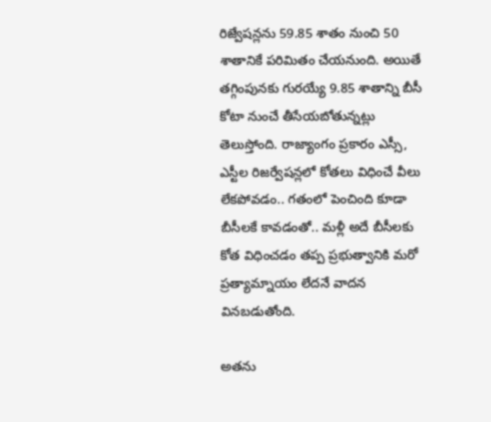రిజ్వేషన్లను 59.85 శాతం నుంచి 50 శాతానికే పరిమితం చేయనుంది. అయితే తగ్గింపునకు గురయ్యే 9.85 శాతాన్ని బీసీ కోటా నుంచే తీసేయబోతున్నట్లు తెలుస్తోంది. రాజ్యాంగం ప్రకారం ఎస్సీ, ఎస్టీల రిజర్వేషన్లలో కోతలు విధించే వీలు లేకపోవడం.. గతంలో పెంచింది కూడా బీసీలకే కావడంతో.. మళ్లీ అదే బీసీలకు కోత విధించడం తప్ప ప్రభుత్వానికి మరో ప్రత్యామ్నాయం లేదనే వాదన వినబడుతోంది.

అతను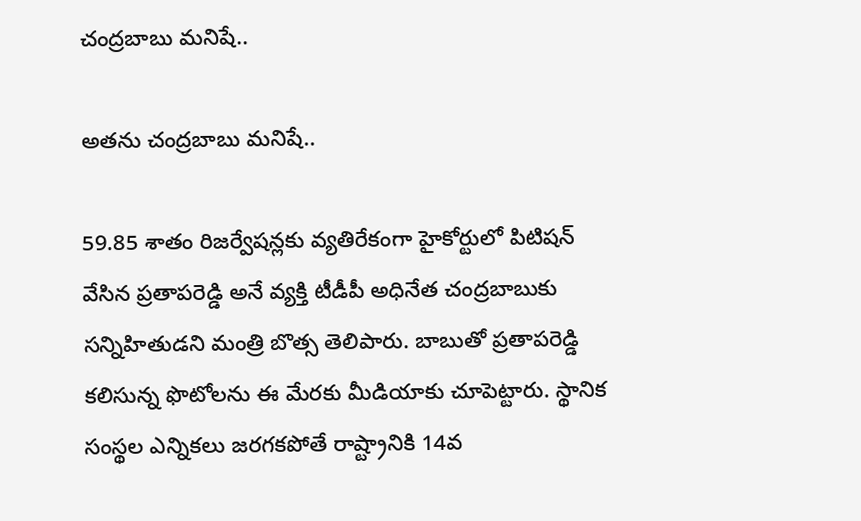చంద్రబాబు మనిషే..

అతను చంద్రబాబు మనిషే..

59.85 శాతం రిజర్వేషన్లకు వ్యతిరేకంగా హైకోర్టులో పిటిషన్ వేసిన ప్రతాపరెడ్డి అనే వ్యక్తి టీడీపీ అధినేత చంద్రబాబుకు సన్నిహితుడని మంత్రి బొత్స తెలిపారు. బాబుతో ప్రతాపరెడ్డి కలిసున్న ఫొటోలను ఈ మేరకు మీడియాకు చూపెట్టారు. స్థానిక సంస్థల ఎన్నికలు జరగకపోతే రాష్ట్రానికి 14వ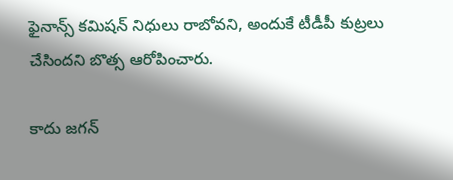ఫైనాన్స్ కమిషన్ నిధులు రాబోవని, అందుకే టీడీపీ కుట్రలు చేసిందని బొత్స ఆరోపించారు.

కాదు జగన్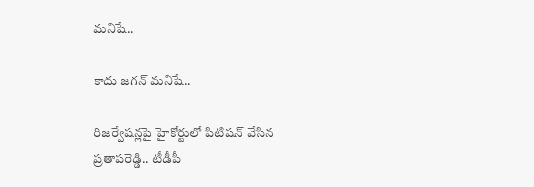మనిషే..

కాదు జగన్ మనిషే..

రిజర్వేషన్లపై హైకోర్టులో పిటిషన్ వేసిన ప్రతాపరెడ్డి.. టీడీపీ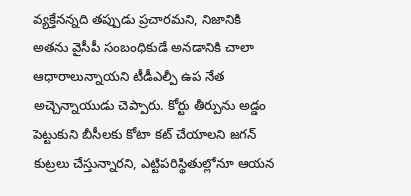వ్యక్తేనన్నది తప్పుడు ప్రచారమని, నిజానికి అతను వైసీపీ సంబంధికుడే అనడానికి చాలా ఆధారాలున్నాయని టీడీఎల్పీ ఉప నేత అచ్చెన్నాయుడు చెప్పారు. కోర్టు తీర్పును అడ్డం పెట్టుకుని బీసీలకు కోటా కట్ చేయాలని జగన్ కుట్రలు చేస్తున్నారని, ఎట్టిపరిస్థితుల్లోనూ ఆయన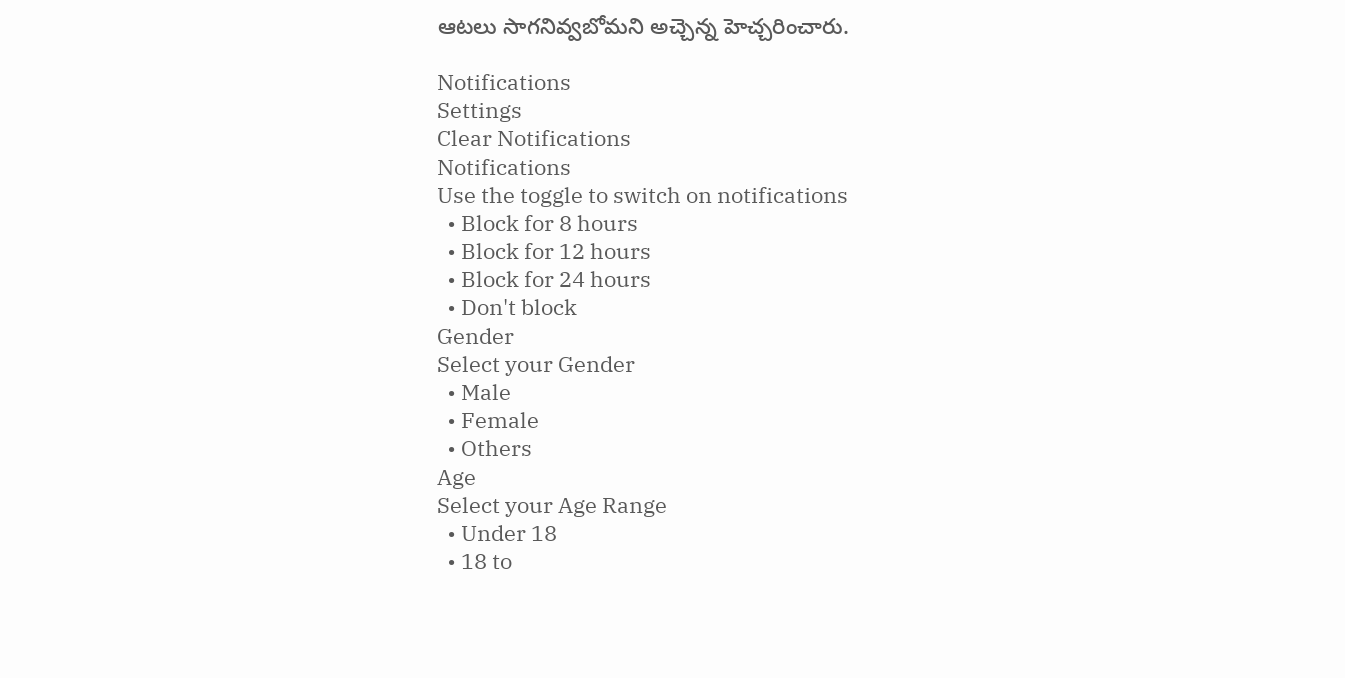ఆటలు సాగనివ్వబోమని అచ్చెన్న హెచ్చరించారు.

Notifications
Settings
Clear Notifications
Notifications
Use the toggle to switch on notifications
  • Block for 8 hours
  • Block for 12 hours
  • Block for 24 hours
  • Don't block
Gender
Select your Gender
  • Male
  • Female
  • Others
Age
Select your Age Range
  • Under 18
  • 18 to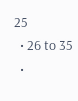25
  • 26 to 35
  •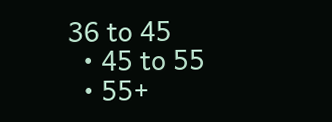36 to 45
  • 45 to 55
  • 55+